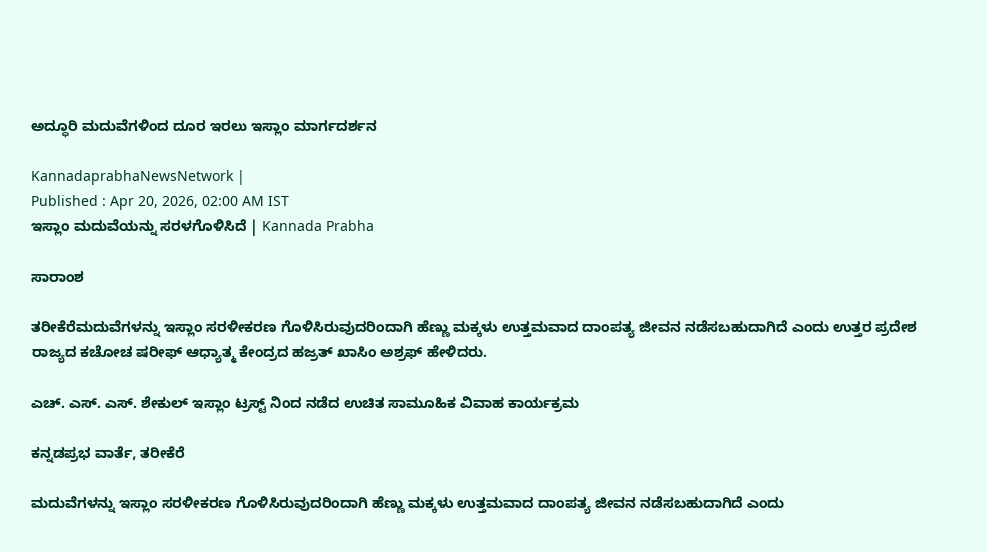ಅದ್ಧೂರಿ ಮದುವೆಗಳಿಂದ ದೂರ ಇರಲು ಇಸ್ಲಾಂ ಮಾರ್ಗದರ್ಶನ

KannadaprabhaNewsNetwork |
Published : Apr 20, 2026, 02:00 AM IST
ಇಸ್ಲಾಂ ಮದುವೆಯನ್ನು ಸರಳಗೊಳಿಸಿದೆ | Kannada Prabha

ಸಾರಾಂಶ

ತರೀಕೆರೆಮದುವೆಗಳನ್ನು ಇಸ್ಲಾಂ ಸರಳೀಕರಣ ಗೊಳಿಸಿರುವುದರಿಂದಾಗಿ ಹೆಣ್ಣು ಮಕ್ಕಳು ಉತ್ತಮವಾದ ದಾಂಪತ್ಯ ಜೀವನ ನಡೆಸಬಹುದಾಗಿದೆ ಎಂದು ಉತ್ತರ ಪ್ರದೇಶ ರಾಜ್ಯದ ಕಚೋಚ ಷರೀಫ್ ಆಧ್ಯಾತ್ಮ ಕೇಂದ್ರದ ಹಜ್ರತ್ ಖಾಸಿಂ ಅಶ್ರಫ್ ಹೇಳಿದರು.

ಎಚ್. ಎಸ್. ಎಸ್. ಶೇಕುಲ್ ಇಸ್ಲಾಂ ಟ್ರಸ್ಟ್ ನಿಂದ ನಡೆದ ಉಚಿತ ಸಾಮೂಹಿಕ ವಿವಾಹ ಕಾರ್ಯಕ್ರಮ

ಕನ್ನಡಪ್ರಭ ವಾರ್ತೆ, ತರೀಕೆರೆ

ಮದುವೆಗಳನ್ನು ಇಸ್ಲಾಂ ಸರಳೀಕರಣ ಗೊಳಿಸಿರುವುದರಿಂದಾಗಿ ಹೆಣ್ಣು ಮಕ್ಕಳು ಉತ್ತಮವಾದ ದಾಂಪತ್ಯ ಜೀವನ ನಡೆಸಬಹುದಾಗಿದೆ ಎಂದು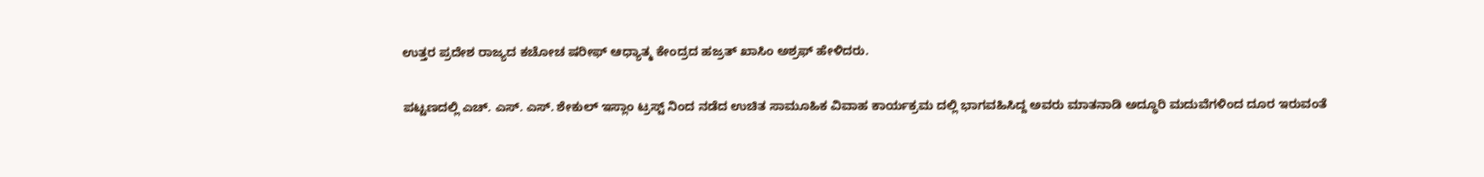ಉತ್ತರ ಪ್ರದೇಶ ರಾಜ್ಯದ ಕಚೋಚ ಷರೀಫ್ ಆಧ್ಯಾತ್ಮ ಕೇಂದ್ರದ ಹಜ್ರತ್ ಖಾಸಿಂ ಅಶ್ರಫ್ ಹೇಳಿದರು.

ಪಟ್ಟಣದಲ್ಲಿ ಎಚ್. ಎಸ್. ಎಸ್. ಶೇಕುಲ್ ಇಸ್ಲಾಂ ಟ್ರಸ್ಟ್ ನಿಂದ ನಡೆದ ಉಚಿತ ಸಾಮೂಹಿಕ ವಿವಾಹ ಕಾರ್ಯಕ್ರಮ ದಲ್ಲಿ ಭಾಗವಹಿಸಿದ್ದ ಅವರು ಮಾತನಾಡಿ ಅದ್ಧೂರಿ ಮದುವೆಗಳಿಂದ ದೂರ ಇರುವಂತೆ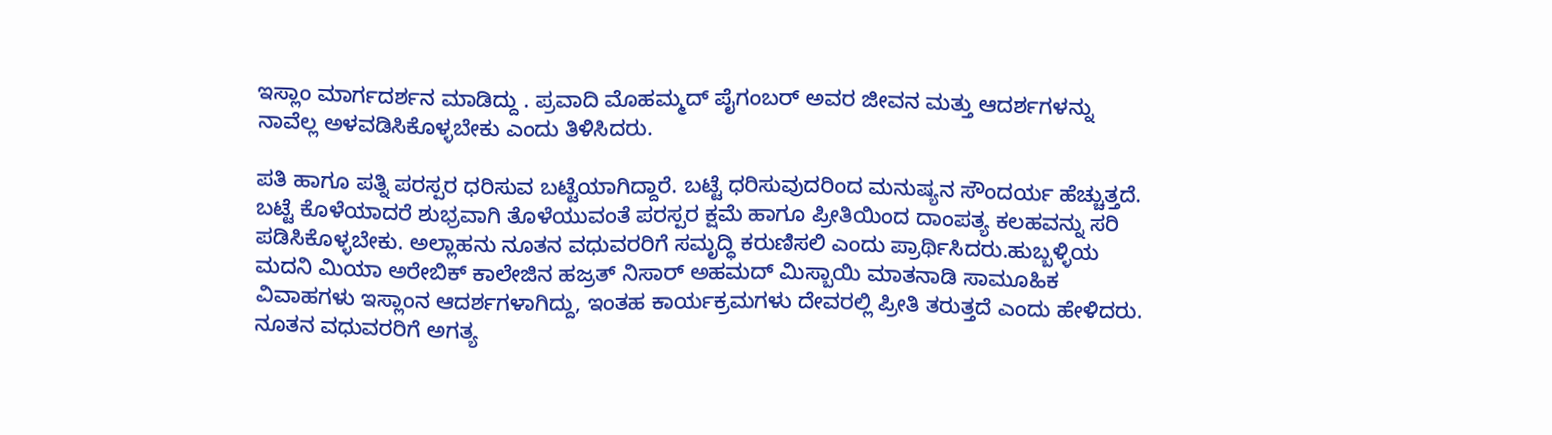ಇಸ್ಲಾಂ ಮಾರ್ಗದರ್ಶನ ಮಾಡಿದ್ದು . ಪ್ರವಾದಿ ಮೊಹಮ್ಮದ್ ಪೈಗಂಬರ್ ಅವರ ಜೀವನ ಮತ್ತು ಆದರ್ಶಗಳನ್ನು ನಾವೆಲ್ಲ ಅಳವಡಿಸಿಕೊಳ್ಳಬೇಕು ಎಂದು ತಿಳಿಸಿದರು.

ಪತಿ ಹಾಗೂ ಪತ್ನಿ ಪರಸ್ಪರ ಧರಿಸುವ ಬಟ್ಟೆಯಾಗಿದ್ದಾರೆ. ಬಟ್ಟೆ ಧರಿಸುವುದರಿಂದ ಮನುಷ್ಯನ ಸೌಂದರ್ಯ ಹೆಚ್ಚುತ್ತದೆ. ಬಟ್ಟೆ ಕೊಳೆಯಾದರೆ ಶುಭ್ರವಾಗಿ ತೊಳೆಯುವಂತೆ ಪರಸ್ಪರ ಕ್ಷಮೆ ಹಾಗೂ ಪ್ರೀತಿಯಿಂದ ದಾಂಪತ್ಯ ಕಲಹವನ್ನು ಸರಿ ಪಡಿಸಿಕೊಳ್ಳಬೇಕು. ಅಲ್ಲಾಹನು ನೂತನ ವಧುವರರಿಗೆ ಸಮೃದ್ಧಿ ಕರುಣಿಸಲಿ ಎಂದು ಪ್ರಾರ್ಥಿಸಿದರು.ಹುಬ್ಬಳ್ಳಿಯ ಮದನಿ ಮಿಯಾ ಅರೇಬಿಕ್ ಕಾಲೇಜಿನ ಹಜ್ರತ್ ನಿಸಾರ್ ಅಹಮದ್ ಮಿಸ್ಬಾಯಿ ಮಾತನಾಡಿ ಸಾಮೂಹಿಕ ವಿವಾಹಗಳು ಇಸ್ಲಾಂನ ಆದರ್ಶಗಳಾಗಿದ್ದು, ಇಂತಹ ಕಾರ್ಯಕ್ರಮಗಳು ದೇವರಲ್ಲಿ ಪ್ರೀತಿ ತರುತ್ತದೆ ಎಂದು ಹೇಳಿದರು. ನೂತನ ವಧುವರರಿಗೆ ಅಗತ್ಯ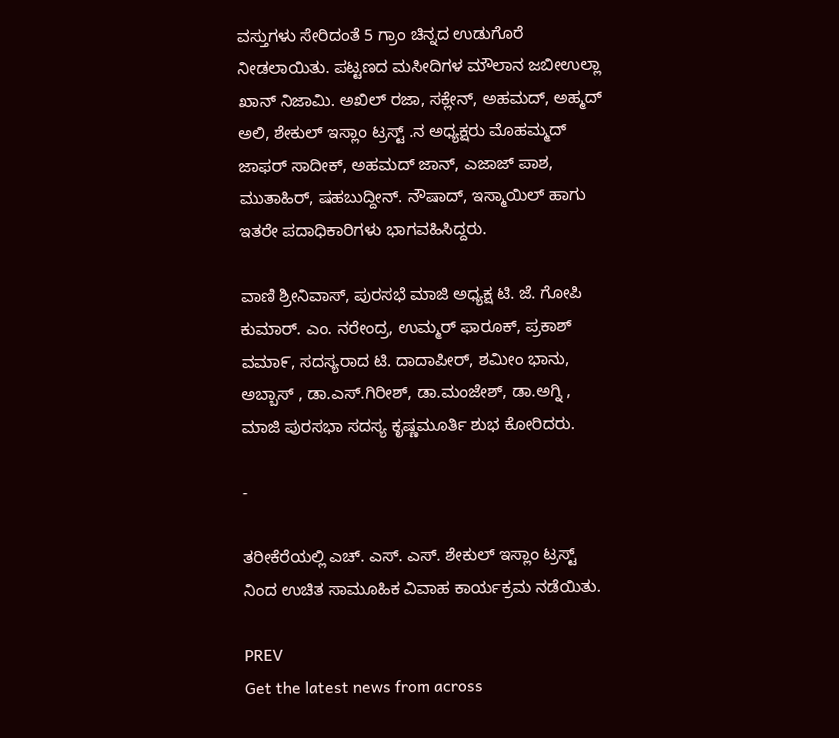ವಸ್ತುಗಳು ಸೇರಿದಂತೆ 5 ಗ್ರಾಂ ಚಿನ್ನದ ಉಡುಗೊರೆ ನೀಡಲಾಯಿತು. ಪಟ್ಟಣದ ಮಸೀದಿಗಳ ಮೌಲಾನ ಜಬೀಉಲ್ಲಾ ಖಾನ್ ನಿಜಾಮಿ. ಅಖಿಲ್ ರಜಾ, ಸಕ್ಲೇನ್, ಅಹಮದ್, ಅಹ್ಮದ್ ಅಲಿ, ಶೇಕುಲ್ ಇಸ್ಲಾಂ ಟ್ರಸ್ಟ್ .ನ ಅಧ್ಯಕ್ಷರು ಮೊಹಮ್ಮದ್ ಜಾಫರ್ ಸಾದೀಕ್, ಅಹಮದ್ ಜಾನ್, ಎಜಾಜ್ ಪಾಶ, ಮುತಾಹಿರ್, ಷಹಬುದ್ದೀನ್. ನೌಷಾದ್, ಇಸ್ಮಾಯಿಲ್ ಹಾಗು ಇತರೇ ಪದಾಧಿಕಾರಿಗಳು ಭಾಗವಹಿಸಿದ್ದರು.

ವಾಣಿ ಶ್ರೀನಿವಾಸ್, ಪುರಸಭೆ ಮಾಜಿ ಅಧ್ಯಕ್ಷ ಟಿ. ಜೆ. ಗೋಪಿ ಕುಮಾರ್. ಎಂ. ನರೇಂದ್ರ, ಉಮ್ಮರ್ ಫಾರೂಕ್, ಪ್ರಕಾಶ್ ವಮಾ೯, ಸದಸ್ಯರಾದ ಟಿ. ದಾದಾಪೀರ್, ಶಮೀಂ ಭಾನು, ಅಬ್ಬಾಸ್ , ಡಾ.ಎಸ್.ಗಿರೀಶ್, ಡಾ.ಮಂಜೇಶ್, ಡಾ.ಅಗ್ನಿ , ಮಾಜಿ ಪುರಸಭಾ ಸದಸ್ಯ ಕೃಷ್ಣಮೂರ್ತಿ ಶುಭ ಕೋರಿದರು.

-

ತರೀಕೆರೆಯಲ್ಲಿ ಎಚ್. ಎಸ್. ಎಸ್. ಶೇಕುಲ್ ಇಸ್ಲಾಂ ಟ್ರಸ್ಟ್ ನಿಂದ ಉಚಿತ ಸಾಮೂಹಿಕ ವಿವಾಹ ಕಾರ್ಯಕ್ರಮ ನಡೆಯಿತು.

PREV
Get the latest news from across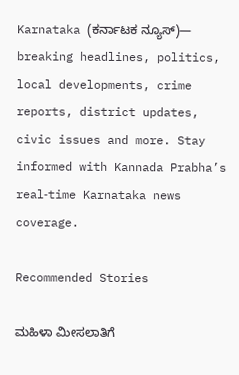Karnataka (ಕರ್ನಾಟಕ ನ್ಯೂಸ್)— breaking headlines, politics, local developments, crime reports, district updates, civic issues and more. Stay informed with Kannada Prabha’s real‑time Karnataka news coverage.

Recommended Stories

ಮಹಿಳಾ ಮೀಸಲಾತಿಗೆ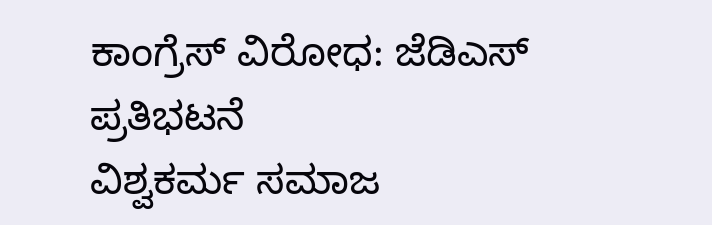ಕಾಂಗ್ರೆಸ್‌ ವಿರೋಧ: ಜೆಡಿಎಸ್‌ ಪ್ರತಿಭಟನೆ
ವಿಶ್ವಕರ್ಮ ಸಮಾಜ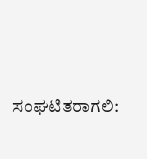ಸಂಘಟಿತರಾಗಲಿ: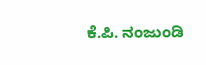ಕೆ.ಪಿ. ನಂಜುಂಡಿ